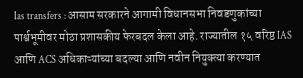Ias transfers : आसाम सरकारने आगामी विधानसभा निवडणुकांच्या पार्श्वभूमीवर मोठा प्रशासकीय फेरबदल केला आहे. राज्यातील १५ वरिष्ठ IAS आणि ACS अधिकाऱ्यांच्या बदल्या आणि नवीन नियुक्त्या करण्यात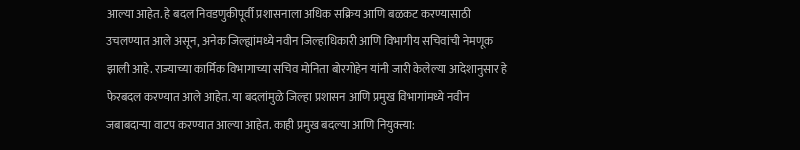आल्या आहेत. हे बदल निवडणुकीपूर्वी प्रशासनाला अधिक सक्रिय आणि बळकट करण्यासाठी उचलण्यात आले असून, अनेक जिल्ह्यांमध्ये नवीन जिल्हाधिकारी आणि विभागीय सचिवांची नेमणूक झाली आहे. राज्याच्या कार्मिक विभागाच्या सचिव मोनिता बोरगोहेन यांनी जारी केलेल्या आदेशानुसार हे फेरबदल करण्यात आले आहेत. या बदलांमुळे जिल्हा प्रशासन आणि प्रमुख विभागांमध्ये नवीन जबाबदाऱ्या वाटप करण्यात आल्या आहेत. काही प्रमुख बदल्या आणि नियुक्त्या: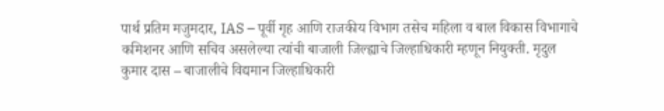पार्थ प्रतिम मजुमदार, IAS – पूर्वी गृह आणि राजकीय विभाग तसेच महिला व बाल विकास विभागाचे कमिशनर आणि सचिव असलेल्या त्यांची बाजाली जिल्ह्याचे जिल्हाधिकारी म्हणून नियुक्ती. मृदुल कुमार दास – बाजालीचे विद्यमान जिल्हाधिकारी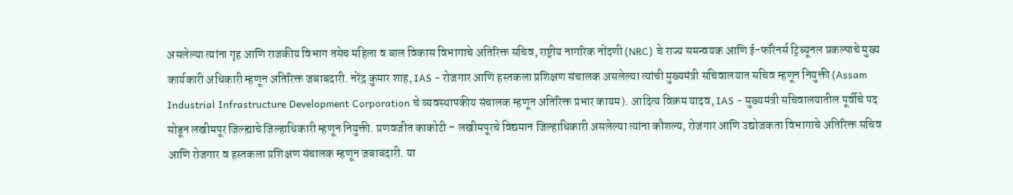असलेल्या त्यांना गृह आणि राजकीय विभाग तसेच महिला व बाल विकास विभागाचे अतिरिक्त सचिव, राष्ट्रीय नागरिक नोंदणी (NRC) चे राज्य समन्वयक आणि ई-फॉरेनर्स ट्रिब्यूनल प्रकल्पाचे मुख्य कार्यकारी अधिकारी म्हणून अतिरिक्त जबाबदारी. नरेंद्र कुमार शाह, IAS – रोजगार आणि हस्तकला प्रशिक्षण संचालक असलेल्या त्यांची मुख्यमंत्री सचिवालयात सचिव म्हणून नियुक्ती (Assam Industrial Infrastructure Development Corporation चे व्यवस्थापकीय संचालक म्हणून अतिरिक्त प्रभार कायम). आदित्य विक्रम यादव, IAS – मुख्यमंत्री सचिवालयातील पूर्वीचे पद सोडून लखीमपूर जिल्ह्याचे जिल्हाधिकारी म्हणून नियुक्ती. प्रणवजीत काकोटी – लखीमपूरचे विद्यमान जिल्हाधिकारी असलेल्या त्यांना कौशल्य, रोजगार आणि उद्योजकता विभागाचे अतिरिक्त सचिव आणि रोजगार व हस्तकला प्रशिक्षण संचालक म्हणून जबाबदारी. या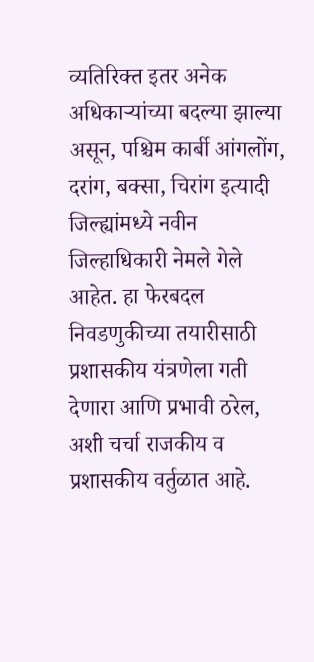व्यतिरिक्त इतर अनेक अधिकाऱ्यांच्या बदल्या झाल्या असून, पश्चिम कार्बी आंगलोंग, दरांग, बक्सा, चिरांग इत्यादी जिल्ह्यांमध्ये नवीन जिल्हाधिकारी नेमले गेले आहेत. हा फेरबदल निवडणुकीच्या तयारीसाठी प्रशासकीय यंत्रणेला गती देणारा आणि प्रभावी ठरेल, अशी चर्चा राजकीय व प्रशासकीय वर्तुळात आहे.